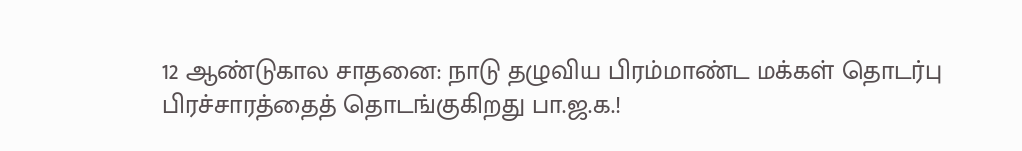12 ஆண்டுகால சாதனை: நாடு தழுவிய பிரம்மாண்ட மக்கள் தொடர்பு பிரச்சாரத்தைத் தொடங்குகிறது பா.ஜ.க.!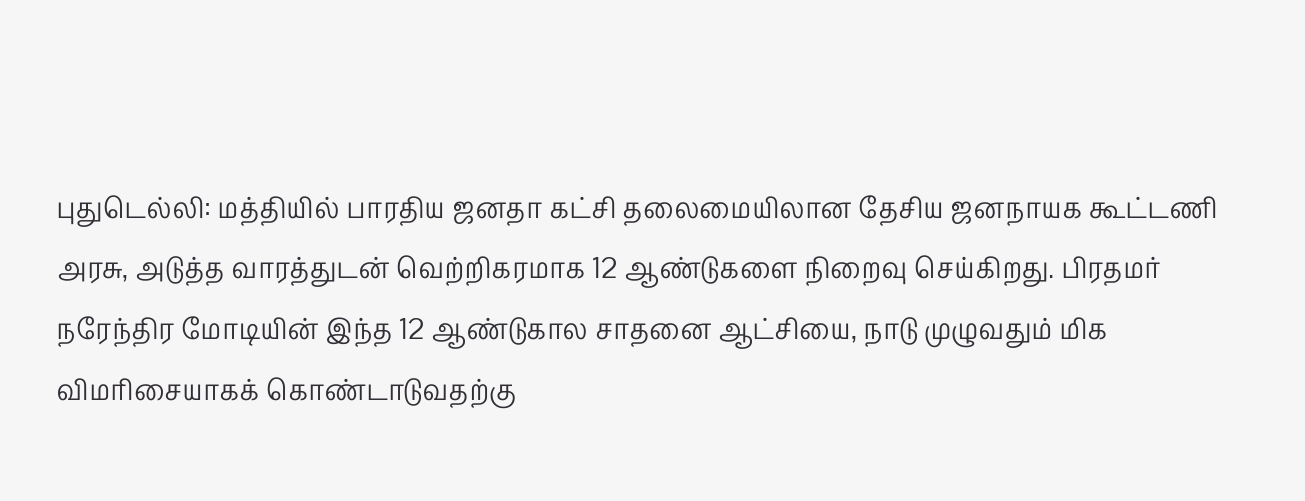புதுடெல்லி: மத்தியில் பாரதிய ஜனதா கட்சி தலைமையிலான தேசிய ஜனநாயக கூட்டணி அரசு, அடுத்த வாரத்துடன் வெற்றிகரமாக 12 ஆண்டுகளை நிறைவு செய்கிறது. பிரதமர் நரேந்திர மோடியின் இந்த 12 ஆண்டுகால சாதனை ஆட்சியை, நாடு முழுவதும் மிக விமரிசையாகக் கொண்டாடுவதற்கு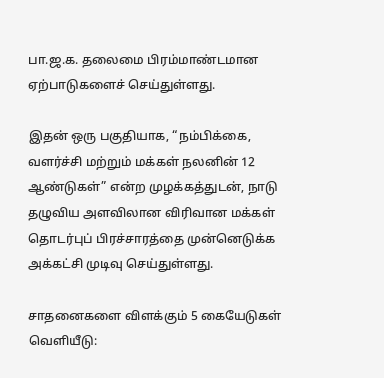பா.ஜ.க. தலைமை பிரம்மாண்டமான ஏற்பாடுகளைச் செய்துள்ளது.

இதன் ஒரு பகுதியாக, “நம்பிக்கை, வளர்ச்சி மற்றும் மக்கள் நலனின் 12 ஆண்டுகள்” என்ற முழக்கத்துடன், நாடு தழுவிய அளவிலான விரிவான மக்கள் தொடர்புப் பிரச்சாரத்தை முன்னெடுக்க அக்கட்சி முடிவு செய்துள்ளது.

சாதனைகளை விளக்கும் 5 கையேடுகள் வெளியீடு: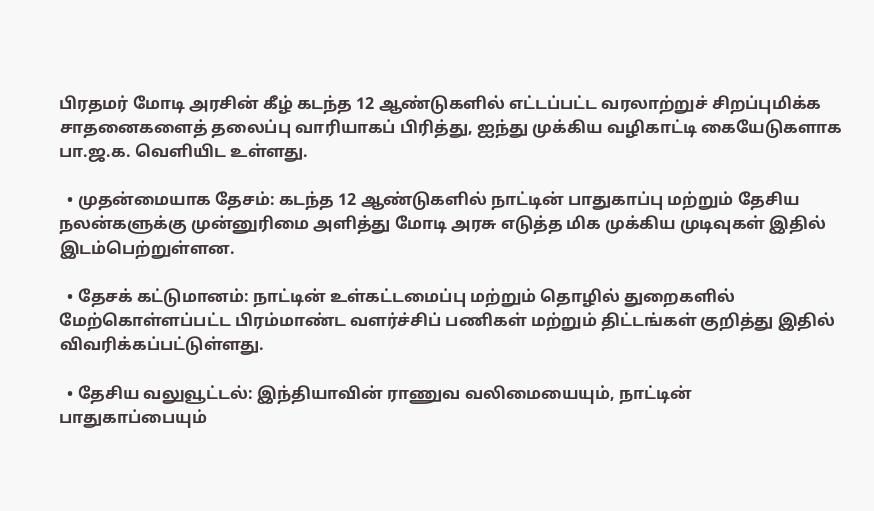பிரதமர் மோடி அரசின் கீழ் கடந்த 12 ஆண்டுகளில் எட்டப்பட்ட வரலாற்றுச் சிறப்புமிக்க சாதனைகளைத் தலைப்பு வாரியாகப் பிரித்து, ஐந்து முக்கிய வழிகாட்டி கையேடுகளாக பா.ஜ.க. வெளியிட உள்ளது.

  • முதன்மையாக தேசம்: கடந்த 12 ஆண்டுகளில் நாட்டின் பாதுகாப்பு மற்றும் தேசிய நலன்களுக்கு முன்னுரிமை அளித்து மோடி அரசு எடுத்த மிக முக்கிய முடிவுகள் இதில் இடம்பெற்றுள்ளன.

  • தேசக் கட்டுமானம்: நாட்டின் உள்கட்டமைப்பு மற்றும் தொழில் துறைகளில் மேற்கொள்ளப்பட்ட பிரம்மாண்ட வளர்ச்சிப் பணிகள் மற்றும் திட்டங்கள் குறித்து இதில் விவரிக்கப்பட்டுள்ளது.

  • தேசிய வலுவூட்டல்: இந்தியாவின் ராணுவ வலிமையையும், நாட்டின் பாதுகாப்பையும்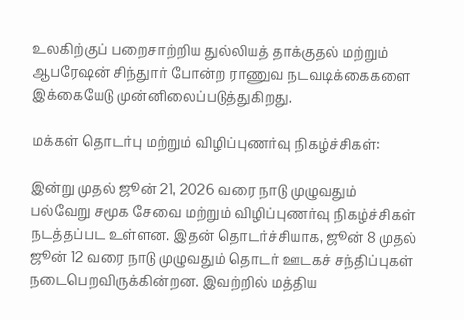உலகிற்குப் பறைசாற்றிய துல்லியத் தாக்குதல் மற்றும் ஆபரேஷன் சிந்துார் போன்ற ராணுவ நடவடிக்கைகளை இக்கையேடு முன்னிலைப்படுத்துகிறது.

மக்கள் தொடர்பு மற்றும் விழிப்புணர்வு நிகழ்ச்சிகள்:

இன்று முதல் ஜூன் 21, 2026 வரை நாடு முழுவதும் பல்வேறு சமூக சேவை மற்றும் விழிப்புணர்வு நிகழ்ச்சிகள் நடத்தப்பட உள்ளன. இதன் தொடர்ச்சியாக, ஜூன் 8 முதல் ஜூன் 12 வரை நாடு முழுவதும் தொடர் ஊடகச் சந்திப்புகள் நடைபெறவிருக்கின்றன. இவற்றில் மத்திய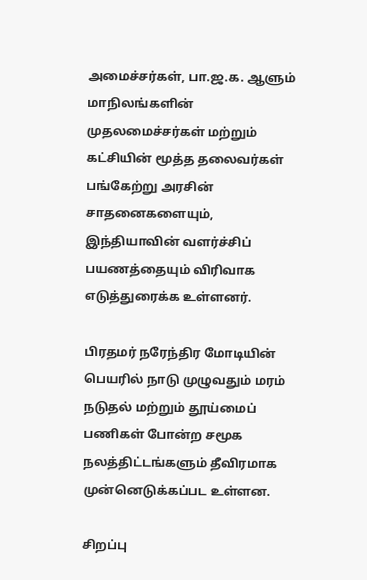அமைச்சர்கள், பா.ஜ.க. ஆளும் மாநிலங்களின் முதலமைச்சர்கள் மற்றும் கட்சியின் மூத்த தலைவர்கள் பங்கேற்று அரசின் சாதனைகளையும், இந்தியாவின் வளர்ச்சிப் பயணத்தையும் விரிவாக எடுத்துரைக்க உள்ளனர்.

பிரதமர் நரேந்திர மோடியின் பெயரில் நாடு முழுவதும் மரம் நடுதல் மற்றும் தூய்மைப் பணிகள் போன்ற சமூக நலத்திட்டங்களும் தீவிரமாக முன்னெடுக்கப்பட உள்ளன.

சிறப்பு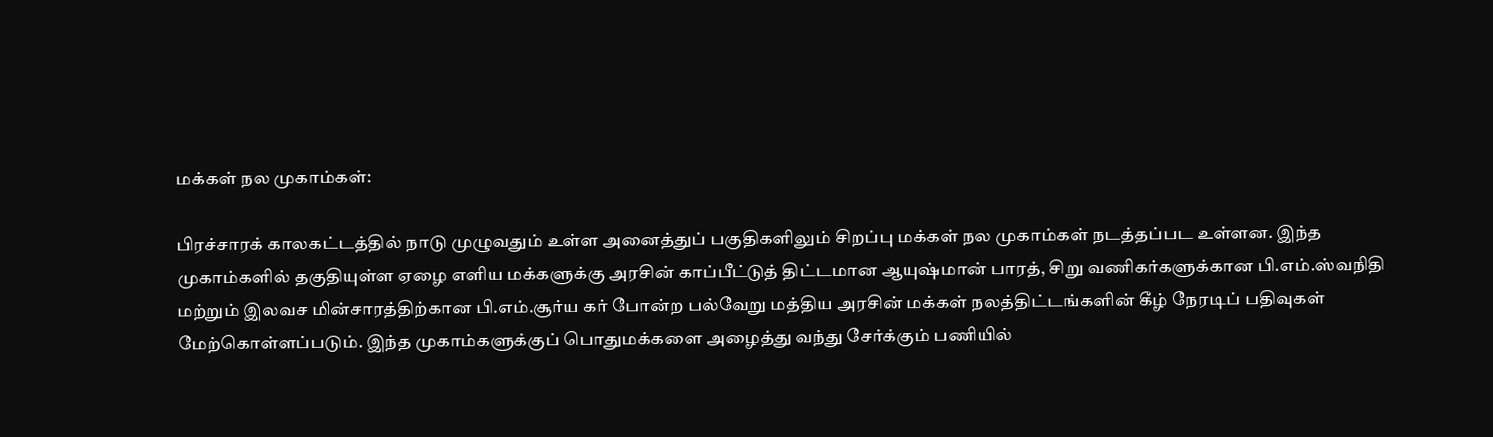மக்கள் நல முகாம்கள்:

பிரச்சாரக் காலகட்டத்தில் நாடு முழுவதும் உள்ள அனைத்துப் பகுதிகளிலும் சிறப்பு மக்கள் நல முகாம்கள் நடத்தப்பட உள்ளன. இந்த முகாம்களில் தகுதியுள்ள ஏழை எளிய மக்களுக்கு அரசின் காப்பீட்டுத் திட்டமான ஆயுஷ்மான் பாரத், சிறு வணிகர்களுக்கான பி.எம்.ஸ்வநிதி மற்றும் இலவச மின்சாரத்திற்கான பி.எம்.சூர்ய கர் போன்ற பல்வேறு மத்திய அரசின் மக்கள் நலத்திட்டங்களின் கீழ் நேரடிப் பதிவுகள் மேற்கொள்ளப்படும். இந்த முகாம்களுக்குப் பொதுமக்களை அழைத்து வந்து சேர்க்கும் பணியில்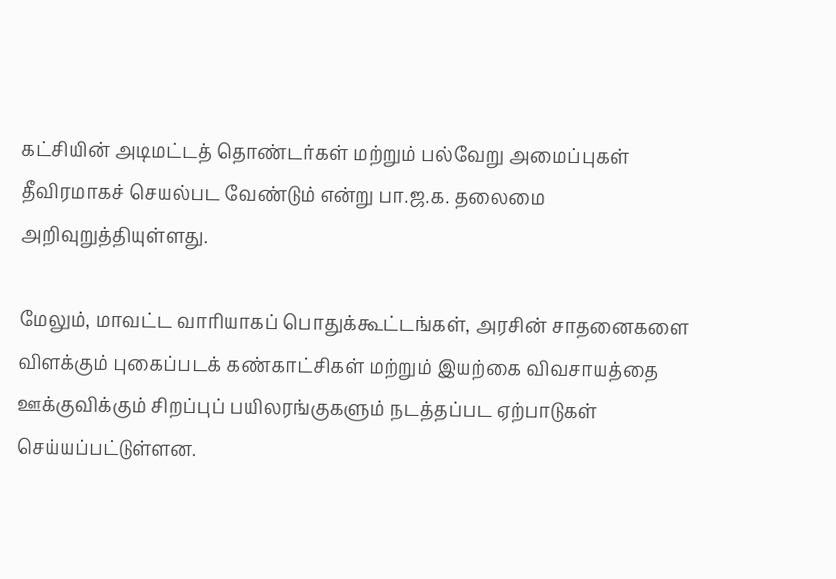கட்சியின் அடிமட்டத் தொண்டர்கள் மற்றும் பல்வேறு அமைப்புகள் தீவிரமாகச் செயல்பட வேண்டும் என்று பா.ஜ.க. தலைமை அறிவுறுத்தியுள்ளது.

மேலும், மாவட்ட வாரியாகப் பொதுக்கூட்டங்கள், அரசின் சாதனைகளை விளக்கும் புகைப்படக் கண்காட்சிகள் மற்றும் இயற்கை விவசாயத்தை ஊக்குவிக்கும் சிறப்புப் பயிலரங்குகளும் நடத்தப்பட ஏற்பாடுகள் செய்யப்பட்டுள்ளன.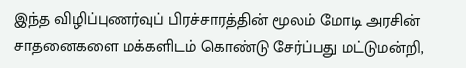இந்த விழிப்புணர்வுப் பிரச்சாரத்தின் மூலம் மோடி அரசின் சாதனைகளை மக்களிடம் கொண்டு சேர்ப்பது மட்டுமன்றி,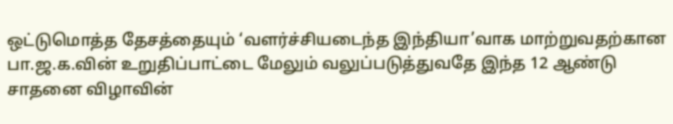ஒட்டுமொத்த தேசத்தையும் ‘வளர்ச்சியடைந்த இந்தியா’வாக மாற்றுவதற்கான பா.ஜ.க.வின் உறுதிப்பாட்டை மேலும் வலுப்படுத்துவதே இந்த 12 ஆண்டு சாதனை விழாவின்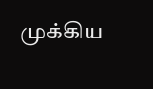முக்கிய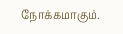நோக்கமாகும்.